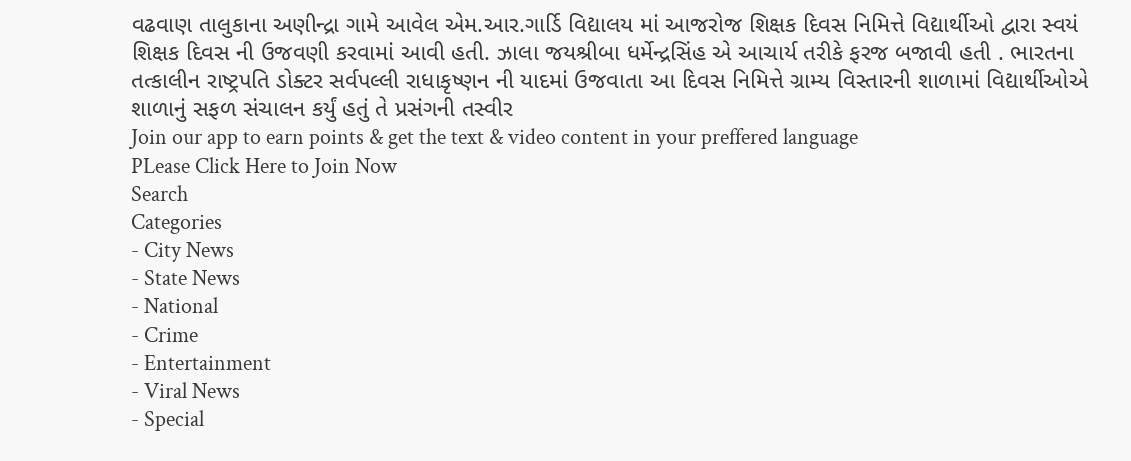વઢવાણ તાલુકાના અણીન્દ્રા ગામે આવેલ એમ.આર.ગાર્ડિ વિદ્યાલય માં આજરોજ શિક્ષક દિવસ નિમિત્તે વિદ્યાર્થીઓ દ્વારા સ્વયં શિક્ષક દિવસ ની ઉજવણી કરવામાં આવી હતી. ઝાલા જયશ્રીબા ધર્મેન્દ્રસિંહ એ આચાર્ય તરીકે ફરજ બજાવી હતી . ભારતના તત્કાલીન રાષ્ટ્રપતિ ડોક્ટર સર્વપલ્લી રાધાકૃષ્ણન ની યાદમાં ઉજવાતા આ દિવસ નિમિત્તે ગ્રામ્ય વિસ્તારની શાળામાં વિદ્યાર્થીઓએ શાળાનું સફળ સંચાલન કર્યું હતું તે પ્રસંગની તસ્વીર
Join our app to earn points & get the text & video content in your preffered language
PLease Click Here to Join Now
Search
Categories
- City News
- State News
- National
- Crime
- Entertainment
- Viral News
- Special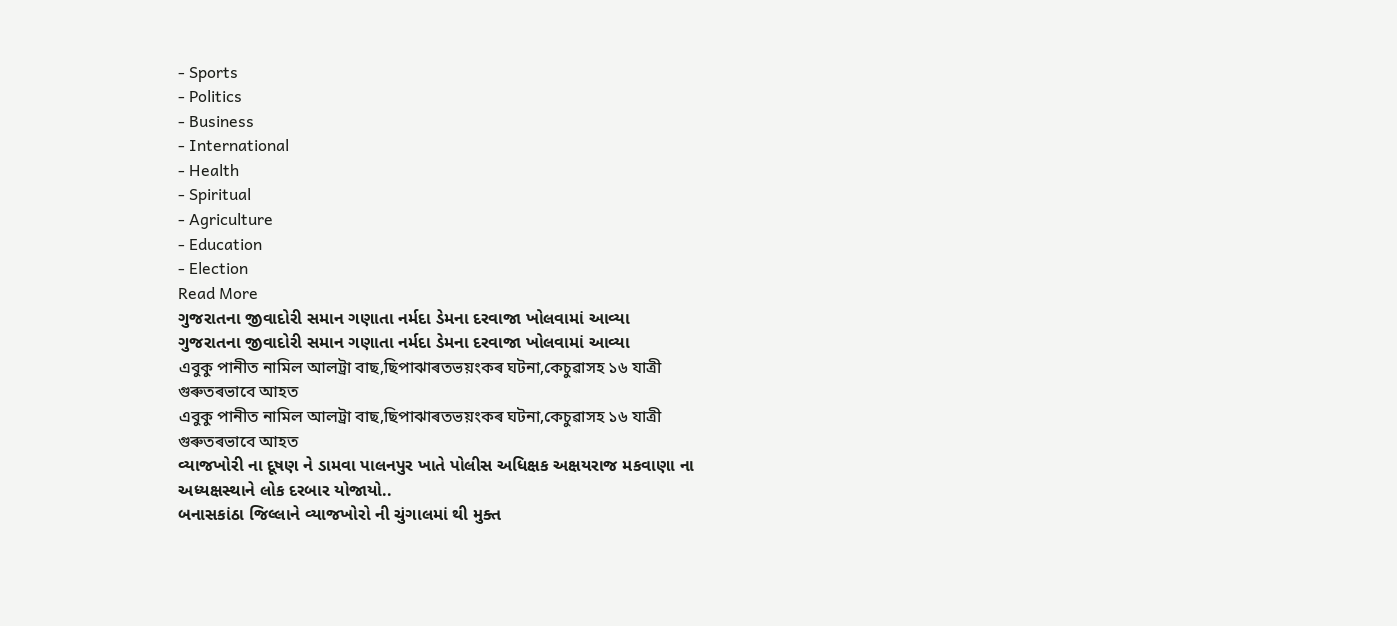- Sports
- Politics
- Business
- International
- Health
- Spiritual
- Agriculture
- Education
- Election
Read More
ગુજરાતના જીવાદોરી સમાન ગણાતા નર્મદા ડેમના દરવાજા ખોલવામાં આવ્યા
ગુજરાતના જીવાદોરી સમાન ગણાતા નર્મદા ડેમના દરવાજા ખોલવામાં આવ્યા
এবুকু পানীত নামিল আলট্ৰা বাছ,ছিপাঝাৰতভয়ংকৰ ঘটনা,কেচুৱাসহ ১৬ যাত্ৰী গুৰুতৰভাবে আহত
এবুকু পানীত নামিল আলট্ৰা বাছ,ছিপাঝাৰতভয়ংকৰ ঘটনা,কেচুৱাসহ ১৬ যাত্ৰী গুৰুতৰভাবে আহত
વ્યાજખોરી ના દૂષણ ને ડામવા પાલનપુર ખાતે પોલીસ અધિક્ષક અક્ષયરાજ મકવાણા ના અધ્યક્ષસ્થાને લોક દરબાર યોજાયો..
બનાસકાંઠા જિલ્લાને વ્યાજખોરો ની ચુંગાલમાં થી મુક્ત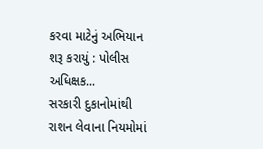કરવા માટેનું અભિયાન શરૂ કરાયું : પોલીસ અધિક્ષક...
સરકારી દુકાનોમાંથી રાશન લેવાના નિયમોમાં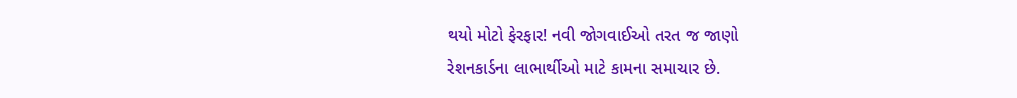થયો મોટો ફેરફાર! નવી જોગવાઈઓ તરત જ જાણો
રેશનકાર્ડના લાભાર્થીઓ માટે કામના સમાચાર છે.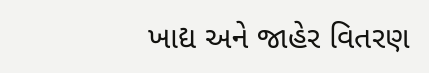ખાદ્ય અને જાહેર વિતરણ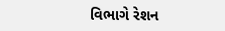વિભાગે રેશન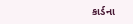કાર્ડના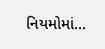નિયમોમાં...